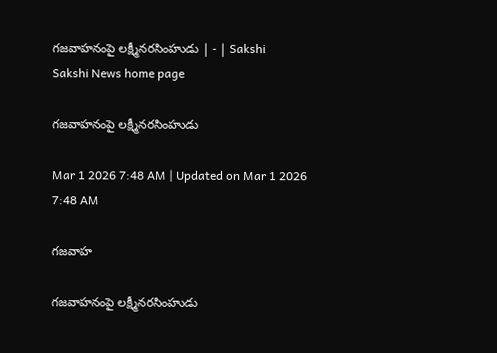గజవాహనంపై లక్ష్మీనరసింహుడు | - | Sakshi
Sakshi News home page

గజవాహనంపై లక్ష్మీనరసింహుడు

Mar 1 2026 7:48 AM | Updated on Mar 1 2026 7:48 AM

గజవాహ

గజవాహనంపై లక్ష్మీనరసింహుడు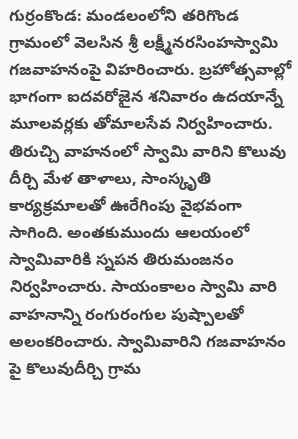గుర్రంకొండ: మండలంలోని తరిగొండ గ్రామంలో వెలసిన శ్రీ లక్ష్మీనరసింహస్వామి గజవాహనంపై విహరించారు. బ్రహోత్సవాల్లో భాగంగా ఐదవరోజైన శనివారం ఉదయాన్నే మూలవర్లకు తోమాలసేవ నిర్వహించారు. తిరుచ్చి వాహనంలో స్వామి వారిని కొలువు దీర్చి మేళ తాళాలు, సాంస్కృతి కార్యక్రమాలతో ఊరేగింపు వైభవంగా సాగింది. అంతకుముందు ఆలయంలో స్వామివారికి స్నపన తిరుమంజనం నిర్వహించారు. సాయంకాలం స్వామి వారి వాహనాన్ని రంగురంగుల పుష్పాలతో అలంకరించారు. స్వామివారిని గజవాహనం పై కొలువుదీర్చి గ్రామ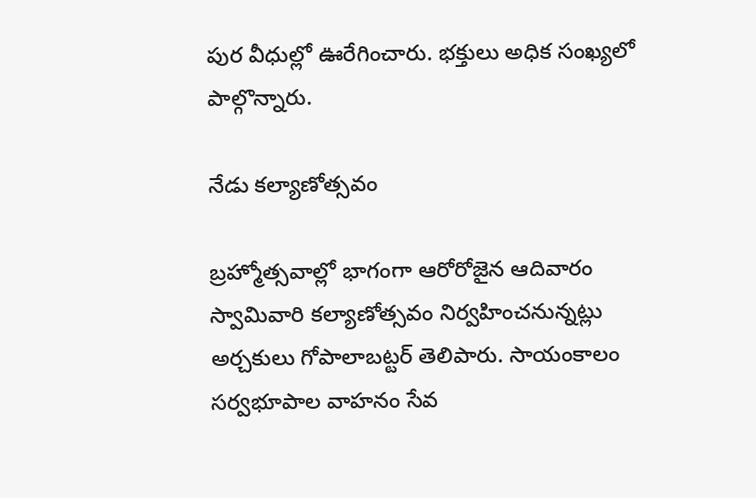పుర వీధుల్లో ఊరేగించారు. భక్తులు అధిక సంఖ్యలో పాల్గొన్నారు.

నేడు కల్యాణోత్సవం

బ్రహ్మోత్సవాల్లో భాగంగా ఆరోరోజైన ఆదివారం స్వామివారి కల్యాణోత్సవం నిర్వహించనున్నట్లు అర్చకులు గోపాలాబట్టర్‌ తెలిపారు. సాయంకాలం సర్వభూపాల వాహనం సేవ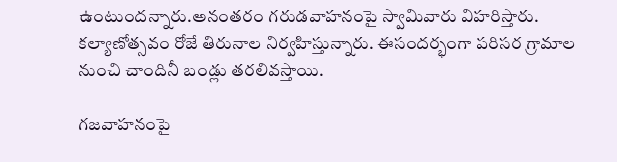ఉంటుందన్నారు.అనంతరం గరుడవాహనంపై స్వామివారు విహరిస్తారు. కల్యాణోత్సవం రోజే తిరునాల నిర్వహిస్తున్నారు. ఈసందర్భంగా పరిసర గ్రామాల నుంచి చాందినీ బండ్లు తరలివస్తాయి.

గజవాహనంపై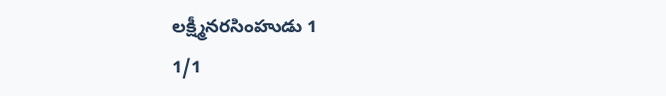లక్ష్మీనరసింహుడు 1
1/1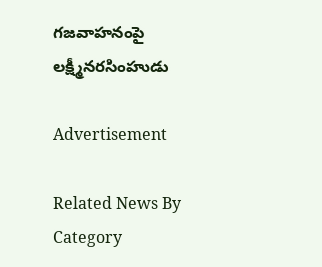గజవాహనంపై లక్ష్మీనరసింహుడు

Advertisement

Related News By Category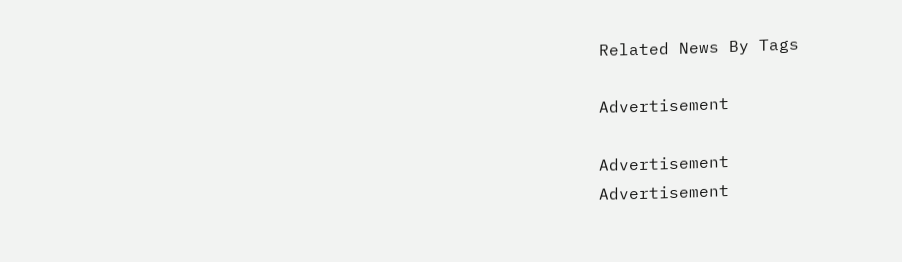Related News By Tags

Advertisement

Advertisement
Advertisement